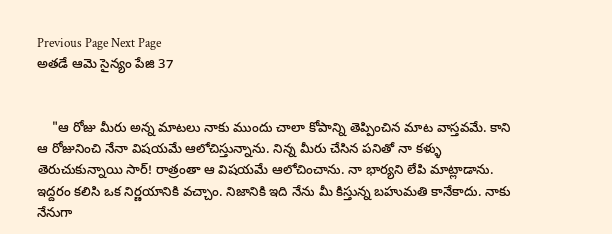Previous Page Next Page
అతడే ఆమె సైన్యం పేజి 37


    "ఆ రోజు మీరు అన్న మాటలు నాకు ముందు చాలా కోపాన్ని తెప్పించిన మాట వాస్తవమే. కాని ఆ రోజునించి నేనా విషయమే ఆలోచిస్తున్నాను. నిన్న మీరు చేసిన పనితో నా కళ్ళు తెరుచుకున్నాయి సార్! రాత్రంతా ఆ విషయమే ఆలోచించాను. నా భార్యని లేపి మాట్లాడాను. ఇద్దరం కలిసి ఒక నిర్ణయానికి వచ్చాం. నిజానికి ఇది నేను మీ కిస్తున్న బహుమతి కానేకాదు. నాకు నేనుగా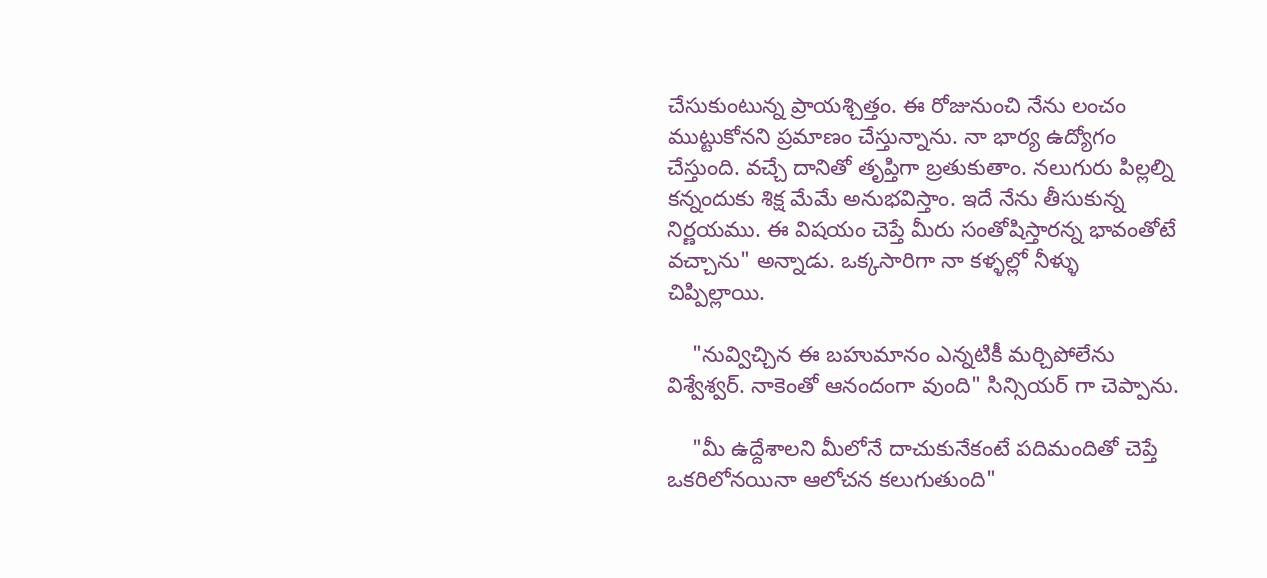చేసుకుంటున్న ప్రాయశ్చిత్తం. ఈ రోజునుంచి నేను లంచం ముట్టుకోనని ప్రమాణం చేస్తున్నాను. నా భార్య ఉద్యోగం చేస్తుంది. వచ్చే దానితో తృప్తిగా బ్రతుకుతాం. నలుగురు పిల్లల్ని కన్నందుకు శిక్ష మేమే అనుభవిస్తాం. ఇదే నేను తీసుకున్న నిర్ణయము. ఈ విషయం చెప్తే మీరు సంతోషిస్తారన్న భావంతోటే వచ్చాను" అన్నాడు. ఒక్కసారిగా నా కళ్ళల్లో నీళ్ళు చిప్పిల్లాయి.

    "నువ్విచ్చిన ఈ బహుమానం ఎన్నటికీ మర్చిపోలేను విశ్వేశ్వర్. నాకెంతో ఆనందంగా వుంది" సిన్సియర్ గా చెప్పాను.

    "మీ ఉద్దేశాలని మీలోనే దాచుకునేకంటే పదిమందితో చెప్తే ఒకరిలోనయినా ఆలోచన కలుగుతుంది"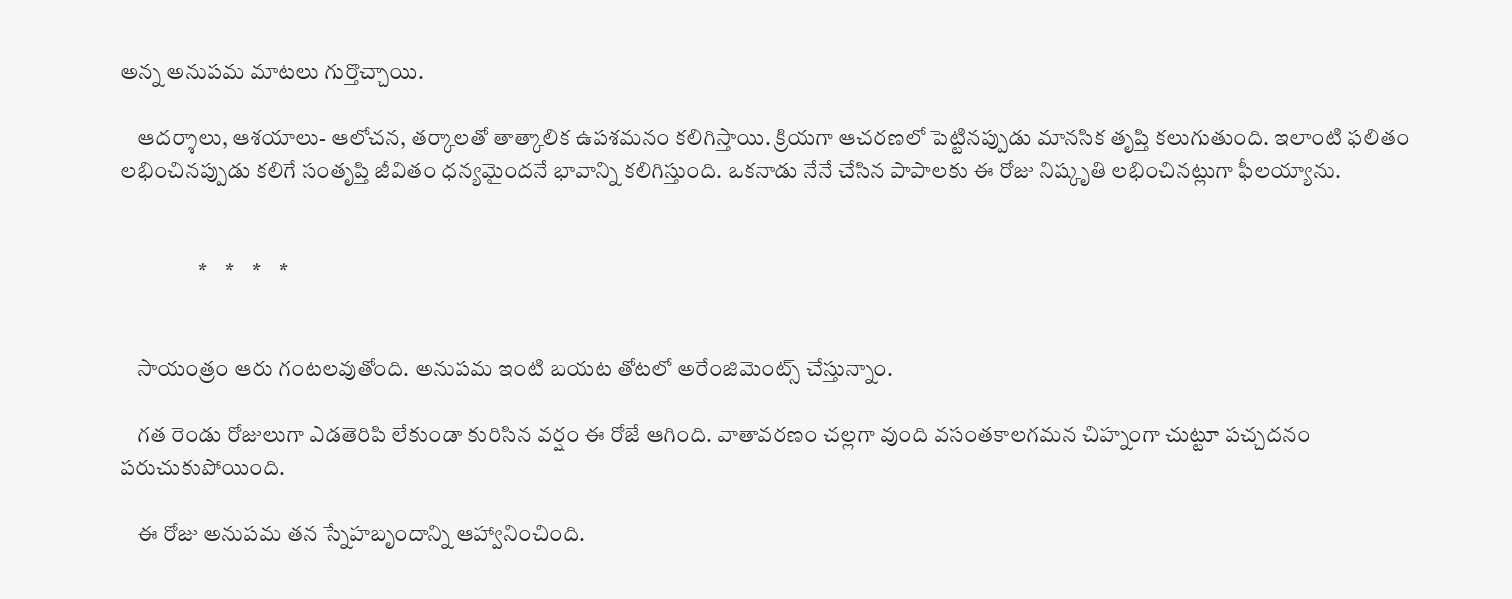అన్న అనుపమ మాటలు గుర్తొచ్చాయి.

    ఆదర్శాలు, ఆశయాలు- ఆలోచన, తర్కాలతో తాత్కాలిక ఉపశమనం కలిగిస్తాయి. క్రియగా ఆచరణలో పెట్టినప్పుడు మానసిక తృప్తి కలుగుతుంది. ఇలాంటి ఫలితం లభించినప్పుడు కలిగే సంతృప్తి జీవితం ధన్యమైందనే భావాన్ని కలిగిస్తుంది. ఒకనాడు నేనే చేసిన పాపాలకు ఈ రోజు నిష్కృతి లభించినట్లుగా ఫీలయ్యాను.


                  *    *    *    *


    సాయంత్రం ఆరు గంటలవుతోంది. అనుపమ ఇంటి బయట తోటలో అరేంజిమెంట్స్ చేస్తున్నాం.

    గత రెండు రోజులుగా ఎడతెరిపి లేకుండా కురిసిన వర్షం ఈ రోజే ఆగింది. వాతావరణం చల్లగా వుంది వసంతకాలగమన చిహ్నంగా చుట్టూ పచ్చదనం పరుచుకుపోయింది.

    ఈ రోజు అనుపమ తన స్నేహబృందాన్ని ఆహ్వానించింది.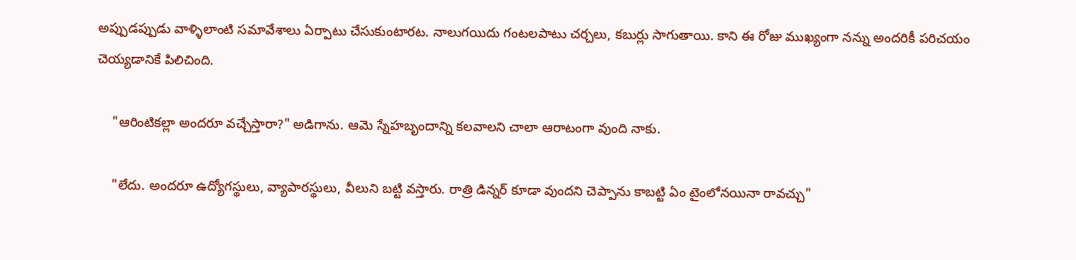అప్పుడప్పుడు వాళ్ళిలాంటి సమావేశాలు ఏర్పాటు చేసుకుంటారట. నాలుగయిదు గంటలపాటు చర్చలు, కబుర్లు సాగుతాయి. కాని ఈ రోజు ముఖ్యంగా నన్ను అందరికీ పరిచయం చెయ్యడానికే పిలిచింది.

    "ఆరింటికల్లా అందరూ వచ్చేస్తారా?" అడిగాను. ఆమె స్నేహబృందాన్ని కలవాలని చాలా ఆరాటంగా వుంది నాకు.

    "లేదు. అందరూ ఉద్యోగస్థులు, వ్యాపారస్థులు, వీలుని బట్టి వస్తారు. రాత్రి డిన్నర్ కూడా వుందని చెప్పాను కాబట్టి ఏం టైంలోనయినా రావచ్చు"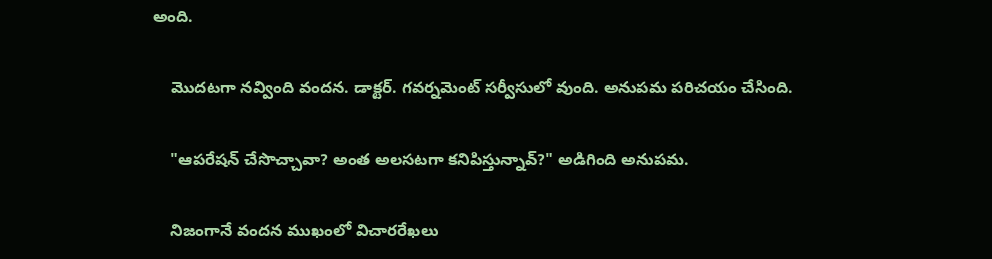అంది.

    మొదటగా నవ్వింది వందన. డాక్టర్. గవర్నమెంట్ సర్వీసులో వుంది. అనుపమ పరిచయం చేసింది.

    "ఆపరేషన్ చేసొచ్చావా? అంత అలసటగా కనిపిస్తున్నావ్?" అడిగింది అనుపమ.

    నిజంగానే వందన ముఖంలో విచారరేఖలు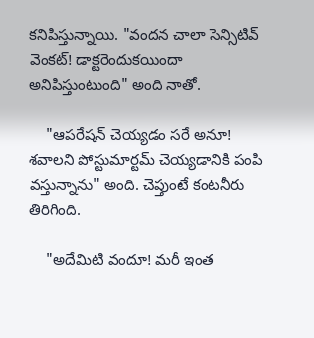కనిపిస్తున్నాయి. "వందన చాలా సెన్సిటివ్ వెంకట్! డాక్టరెందుకయిందా అనిపిస్తుంటుంది" అంది నాతో.

    "ఆపరేషన్ చెయ్యడం సరే అనూ! శవాలని పోస్టుమార్టమ్ చెయ్యడానికి పంపి వస్తున్నాను" అంది. చెప్తుంటే కంటనీరు తిరిగింది.

    "అదేమిటి వందూ! మరీ ఇంత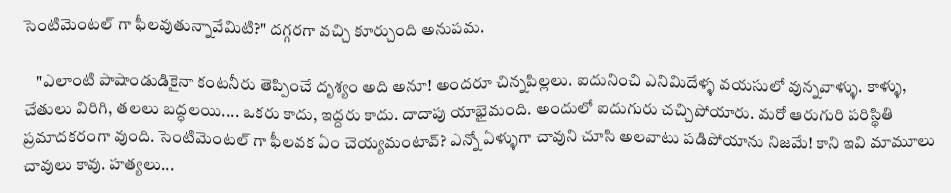సెంటిమెంటల్ గా ఫీలవుతున్నావేమిటి?" దగ్గరగా వచ్చి కూర్చుంది అనుపమ.

    "ఎలాంటి పాషాండుడికైనా కంటనీరు తెప్పించే దృశ్యం అది అనూ! అందరూ చిన్నపిల్లలు. ఐదునించి ఎనిమిదేళ్ళ వయసులో వున్నవాళ్ళు. కాళ్ళు, చేతులు విరిగి, తలలు బద్ధలయి.... ఒకరు కాదు, ఇద్దరు కాదు. దాదాపు యాభైమంది. అందులో ఐదుగురు చచ్చిపోయారు. మరో ఆరుగురి పరిస్థితి ప్రమాదకరంగా వుంది. సెంటిమెంటల్ గా ఫీలవక ఏం చెయ్యమంటావ్? ఎన్నో ఏళ్ళుగా చావుని చూసి అలవాటు పడిపోయాను నిజమే! కాని ఇవి మామూలు చావులు కావు. హత్యలు...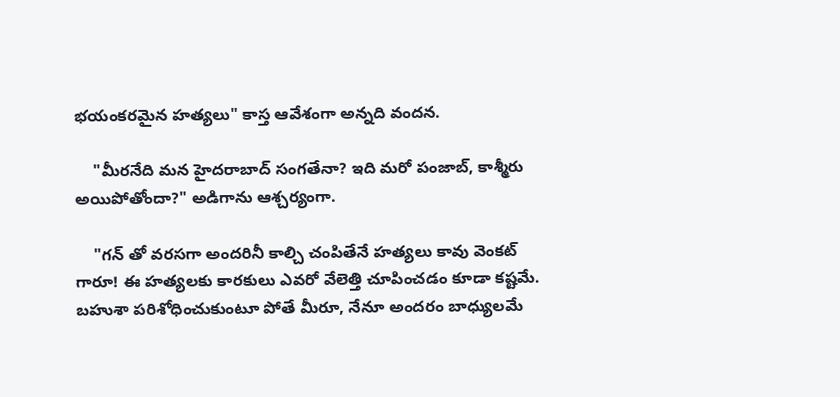భయంకరమైన హత్యలు" కాస్త ఆవేశంగా అన్నది వందన.

    "మీరనేది మన హైదరాబాద్ సంగతేనా? ఇది మరో పంజాబ్, కాశ్మీరు అయిపోతోందా?" అడిగాను ఆశ్చర్యంగా.

    "గన్ తో వరసగా అందరినీ కాల్చి చంపితేనే హత్యలు కావు వెంకట్ గారూ! ఈ హత్యలకు కారకులు ఎవరో వేలెత్తి చూపించడం కూడా కష్టమే. బహుశా పరిశోధించుకుంటూ పోతే మీరూ, నేనూ అందరం బాధ్యులమే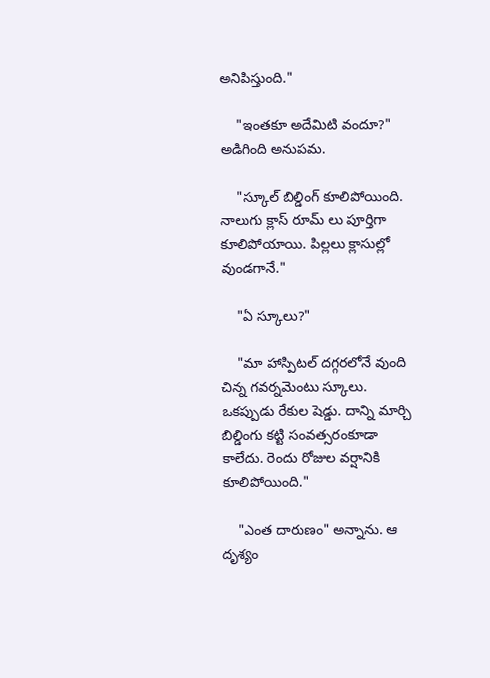అనిపిస్తుంది."

    "ఇంతకూ అదేమిటి వందూ?" అడిగింది అనుపమ.

    "స్కూల్ బిల్డింగ్ కూలిపోయింది. నాలుగు క్లాస్ రూమ్ లు పూర్తిగా కూలిపోయాయి. పిల్లలు క్లాసుల్లో వుండగానే."

    "ఏ స్కూలు?"

    "మా హాస్పిటల్ దగ్గరలోనే వుంది చిన్న గవర్నమెంటు స్కూలు. ఒకప్పుడు రేకుల షెడ్డు. దాన్ని మార్చి బిల్డింగు కట్టి సంవత్సరంకూడా కాలేదు. రెందు రోజుల వర్షానికి కూలిపోయింది."

    "ఎంత దారుణం" అన్నాను. ఆ దృశ్యం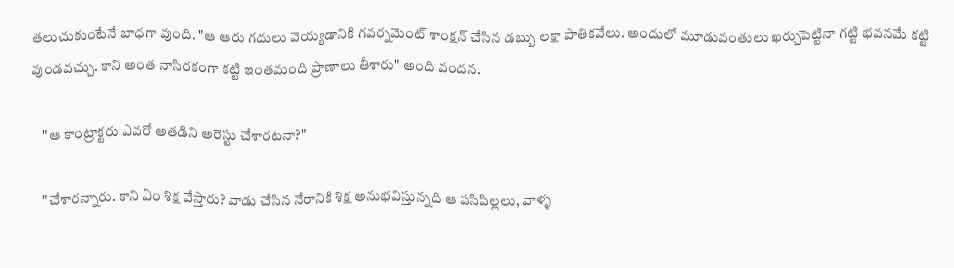తలుచుకుంటేనే బాధగా వుంది. "ఆ ఆరు గదులు వెయ్యడానికి గవర్నమెంట్ శాంక్షన్ చేసిన డబ్బు లక్షా పాతికవేలు. అందులో మూడువంతులు ఖర్చుపెట్టినా గట్టి భవనమే కట్టి వుండవచ్చు. కాని అంత నాసిరకంగా కట్టి ఇంతమంది ప్రాణాలు తీశారు" అంది వందన.

    "ఆ కాంట్రాక్టరు ఎవరో అతడిని అరెస్టు చేశారటనా?"

    "చేశారన్నారు. కాని ఏం శిక్ష వేస్తారు? వాడు చేసిన నేరానికి శిక్ష అనుభవిస్తున్నది ఆ పసిపిల్లలు, వాళ్ళ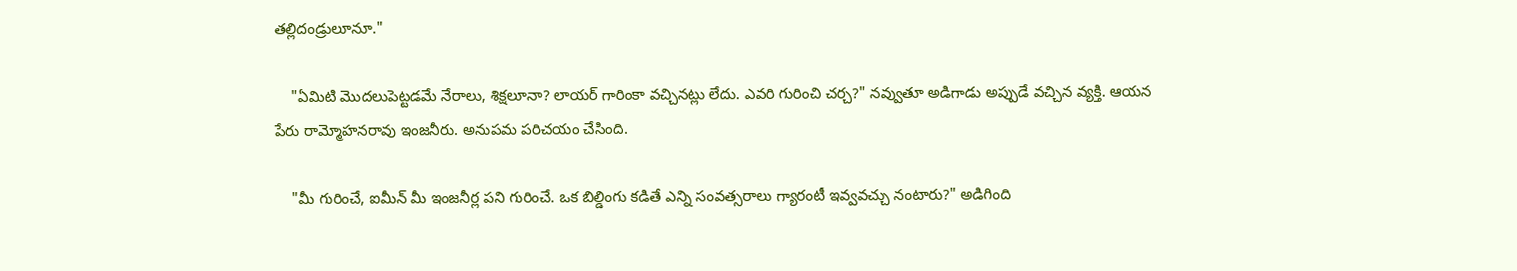తల్లిదండ్రులూనూ."

    "ఏమిటి మొదలుపెట్టడమే నేరాలు, శిక్షలూనా? లాయర్ గారింకా వచ్చినట్లు లేదు. ఎవరి గురించి చర్చ?" నవ్వుతూ అడిగాడు అప్పుడే వచ్చిన వ్యక్తి. ఆయన పేరు రామ్మోహనరావు ఇంజనీరు. అనుపమ పరిచయం చేసింది.

    "మీ గురించే, ఐమీన్ మీ ఇంజనీర్ల పని గురించే. ఒక బిల్డింగు కడితే ఎన్ని సంవత్సరాలు గ్యారంటీ ఇవ్వవచ్చు నంటారు?" అడిగింది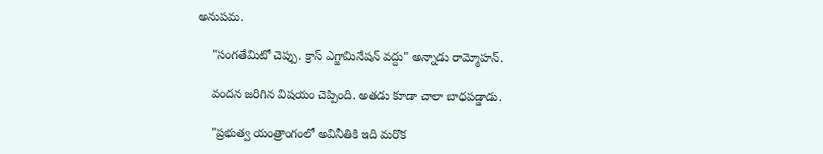అనుపమ.

    "సంగతేమిటో చెప్పు. క్రాస్ ఎగ్జామినేషన్ వద్దు" అన్నాడు రామ్మోహన్.

    వందన జరిగిన విషయం చెప్పింది. అతడు కూడా చాలా బాధపడ్డాడు.

    "ప్రభుత్వ యంత్రాంగంలో అవినీతికి ఇది మరొక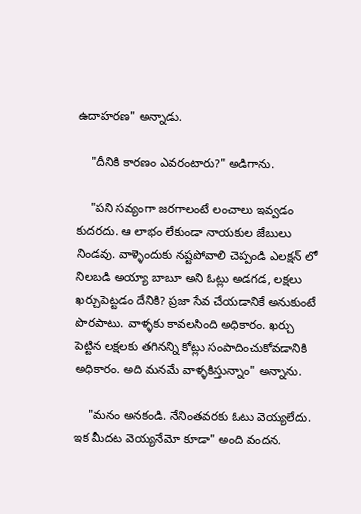ఉదాహరణ" అన్నాడు.

    "దీనికి కారణం ఎవరంటారు?" అడిగాను.

    "పని సవ్యంగా జరగాలంటే లంచాలు ఇవ్వడం కుదరదు. ఆ లాభం లేకుండా నాయకుల జేబులు నిండవు. వాళ్ళెందుకు నష్టపోవాలి చెప్పండి ఎలక్షన్ లో నిలబడి అయ్యా బాబూ అని ఓట్లు అడగడ, లక్షలు ఖర్చుపెట్టడం దేనికి? ప్రజా సేవ చేయడానికే అనుకుంటే పొరపాటు. వాళ్ళకు కావలసింది అధికారం. ఖర్చు పెట్టిన లక్షలకు తగినన్ని కోట్లు సంపాదించుకోవడానికి అధికారం. అది మనమే వాళ్ళకిస్తున్నాం" అన్నాను.

    "మనం అనకండి. నేనింతవరకు ఓటు వెయ్యలేదు. ఇక మీదట వెయ్యనేమో కూడా" అంది వందన.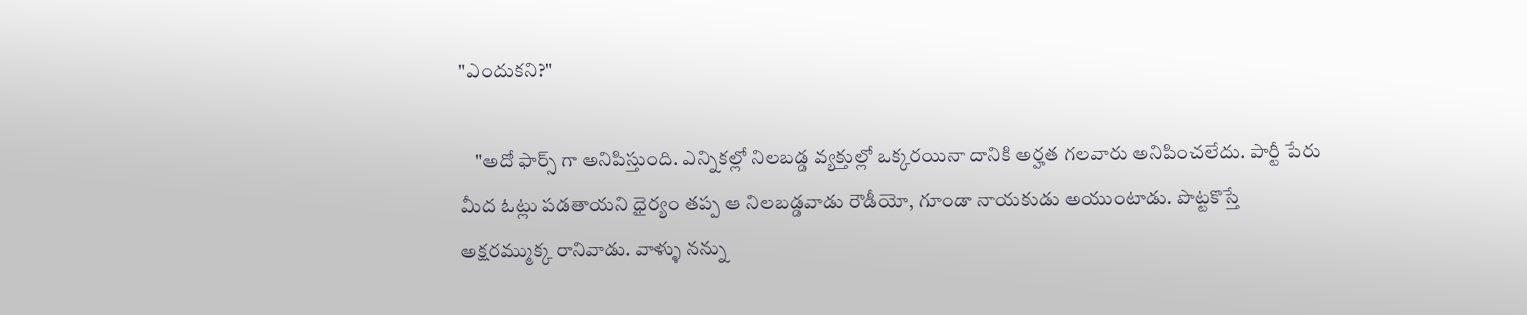"ఎందుకని?"

    "అదో ఫార్స్ గా అనిపిస్తుంది. ఎన్నికల్లో నిలబడ్డ వ్యక్తుల్లో ఒక్కరయినా దానికి అర్హత గలవారు అనిపించలేదు. పార్టీ పేరు మీద ఓట్లు పడతాయని ధైర్యం తప్ప ఆ నిలబడ్డవాడు రౌడీయో, గూండా నాయకుడు అయుంటాడు. పొట్టకొస్తే అక్షరమ్ముక్క రానివాడు. వాళ్ళు నన్ను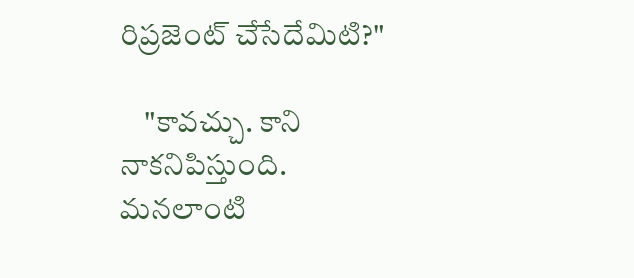రిప్రజెంట్ చేసేదేమిటి?"

    "కావచ్చు. కాని నాకనిపిస్తుంది. మనలాంటి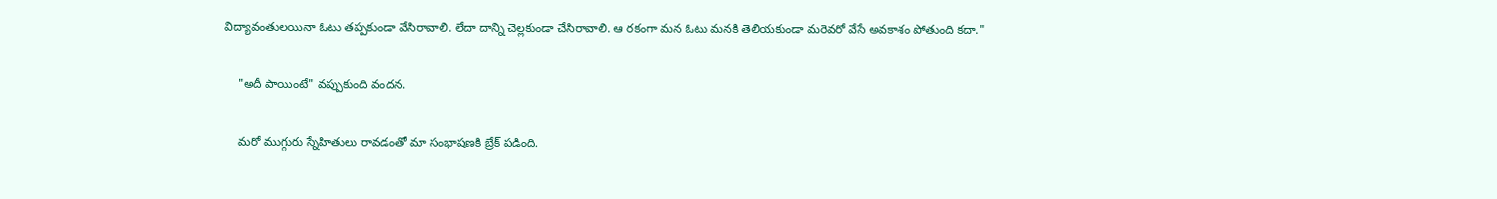విద్యావంతులయినా ఓటు తప్పకుండా వేసిరావాలి. లేదా దాన్ని చెల్లకుండా చేసిరావాలి. ఆ రకంగా మన ఓటు మనకి తెలియకుండా మరెవరో వేసే అవకాశం పోతుంది కదా."

    "అదీ పాయింటే" వప్పుకుంది వందన.

    మరో ముగ్గురు స్నేహితులు రావడంతో మా సంభాషణకి బ్రేక్ పడింది.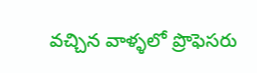వచ్చిన వాళ్ళలో ప్రొఫెసరు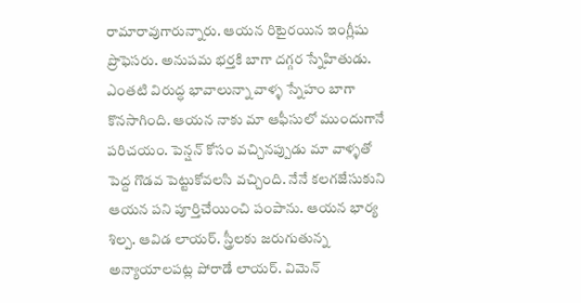రామారావుగారున్నారు. ఆయన రిటైరయిన ఇంగ్లీషు ప్రొఫెసరు. అనుపమ భర్తకి బాగా దగ్గర స్నేహితుడు. ఎంతటి విరుద్ధ భావాలున్నా వాళ్ళ స్నేహం బాగా కొనసాగింది. ఆయన నాకు మా ఆఫీసులో ముందుగానే పరిచయం. పెన్షన్ కోసం వచ్చినప్పుడు మా వాళ్ళతో పెద్ద గొడవ పెట్టుకోవలసి వచ్చింది. నేనే కలగజేసుకుని ఆయన పని పూర్తిచేయించి పంపాను. ఆయన భార్య శిల్ప. ఆవిడ లాయర్. స్త్రీలకు జరుగుతున్న అన్యాయాలపట్ల పోరాడే లాయర్. విమెన్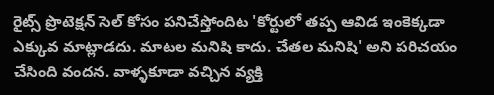రైట్స్ ప్రొటెక్షన్ సెల్ కోసం పనిచేస్తోందిట 'కోర్టులో తప్ప ఆవిడ ఇంకెక్కడా ఎక్కువ మాట్లాడదు. మాటల మనిషి కాదు. చేతల మనిషి' అని పరిచయం చేసింది వందన. వాళ్ళకూడా వచ్చిన వ్యక్తి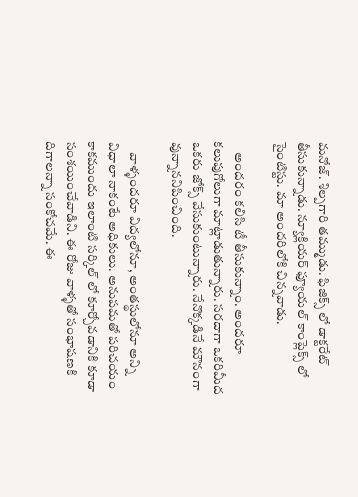మనోజ్. శిల్పగారి తమ్ముడు. ఫిజిక్స్ లో డాక్టరేట్ తీసుకున్నాడు. న్యూక్లియర్ ఫ్యూయల్ కాంప్లెక్స్ లో సైంటిస్టు. మా అందరిలోకి చిన్నవాడు.

    అందరం కలిసి టీ తీసుకున్నాం. అందరూ కలుపుగోలుగా మాట్లాడుతున్నారు. సరదాగా ఒకరిమీద ఒకరు జోక్స్ వేసుకుంటున్నారు. నేనొక్కడినే మౌనంగా వున్నాననిపించింది.

    వాళ్ళందరూ విద్యలోనూ, అంతస్థులోనూ అన్ని విధాలా నాకంటే అధికులు. అనుపమతో పరిచయం కాకముందు ఇలాంటి సర్కిల్ లో కూర్చోవడానికి కూడా సంశయించేవాడిని. ఈ రోజు వాళ్ళతో సంభాషణకి దిగాలన్నా సంకోచమే. ఈ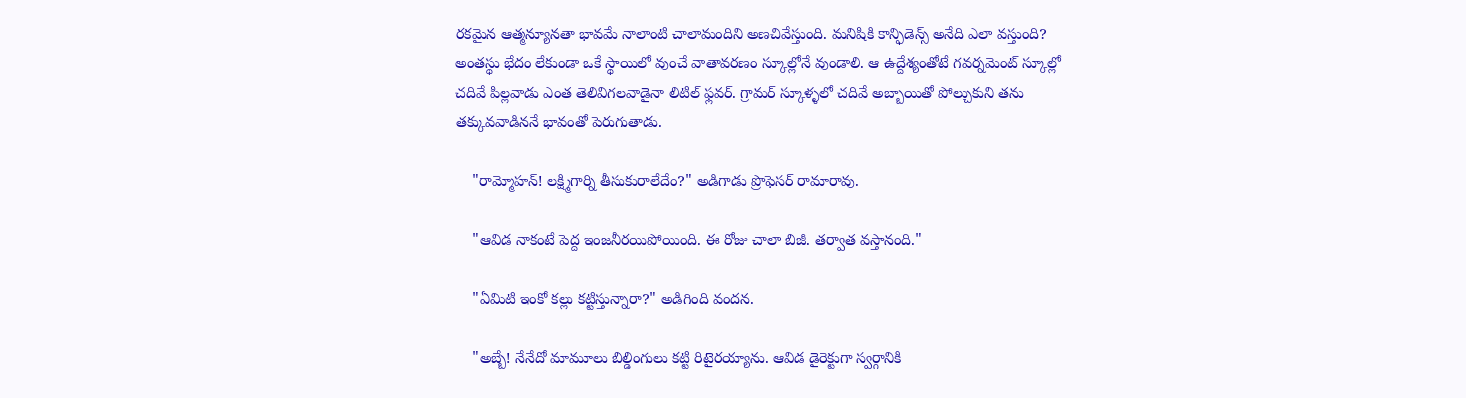రకమైన ఆత్మన్యూనతా భావమే నాలాంటి చాలామందిని అణచివేస్తుంది. మనిషికి కాన్ఫిడెన్స్ అనేది ఎలా వస్తుంది? అంతస్థు భేదం లేకుండా ఒకే స్థాయిలో వుంచే వాతావరణం స్కూల్లోనే వుండాలి. ఆ ఉద్దేశ్యంతోటే గవర్నమెంట్ స్కూల్లో చదివే పిల్లవాడు ఎంత తెలివిగలవాడైనా లిటిల్ ఫ్లవర్. గ్రామర్ స్కూళ్ళలో చదివే అబ్బాయితో పోల్చుకుని తను తక్కువవాడిననే భావంతో పెరుగుతాడు.

    "రామ్మోహన్! లక్ష్మిగార్ని తీసుకురాలేదేం?" అడిగాడు ప్రొఫెసర్ రామారావు.

    "ఆవిడ నాకంటే పెద్ద ఇంజనీరయిపోయింది. ఈ రోజు చాలా బిజీ. తర్వాత వస్తానంది."

    "ఏమిటి ఇంకో కల్లు కట్టిస్తున్నారా?" అడిగింది వందన.

    "అబ్బే! నేనేదో మామూలు బిల్డింగులు కట్టి రిటైరయ్యాను. ఆవిడ డైరెక్టుగా స్వర్గానికి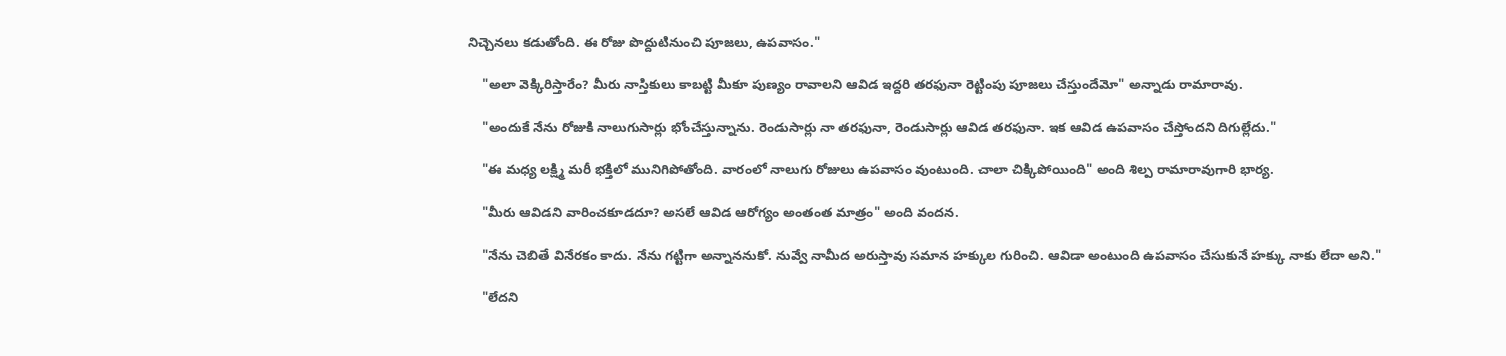నిచ్చెనలు కడుతోంది. ఈ రోజు పొద్దుటినుంచి పూజలు, ఉపవాసం."

    "అలా వెక్కిరిస్తారేం? మీరు నాస్తికులు కాబట్టి మీకూ పుణ్యం రావాలని ఆవిడ ఇద్దరి తరఫునా రెట్టింపు పూజలు చేస్తుందేమో" అన్నాడు రామారావు.

    "అందుకే నేను రోజుకి నాలుగుసార్లు భోంచేస్తున్నాను. రెండుసార్లు నా తరఫునా, రెండుసార్లు ఆవిడ తరఫునా. ఇక ఆవిడ ఉపవాసం చేస్తోందని దిగుల్లేదు."

    "ఈ మధ్య లక్ష్మి మరీ భక్తిలో మునిగిపోతోంది. వారంలో నాలుగు రోజులు ఉపవాసం వుంటుంది. చాలా చిక్కిపోయింది" అంది శిల్ప రామారావుగారి భార్య.

    "మీరు ఆవిడని వారించకూడదూ? అసలే ఆవిడ ఆరోగ్యం అంతంత మాత్రం" అంది వందన.

    "నేను చెబితే వినేరకం కాదు. నేను గట్టిగా అన్నాననుకో. నువ్వే నామీద అరుస్తావు సమాన హక్కుల గురించి. ఆవిడా అంటుంది ఉపవాసం చేసుకునే హక్కు నాకు లేదా అని."

    "లేదని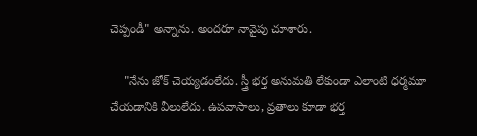చెప్పండీ" అన్నాను. అందరూ నావైపు చూశారు.

    "నేను జోక్ చెయ్యడంలేదు. స్త్రీ భర్త అనుమతి లేకుండా ఎలాంటి ధర్మమూ చేయడానికి వీలులేదు. ఉపవాసాలు, వ్రతాలు కూడా భర్త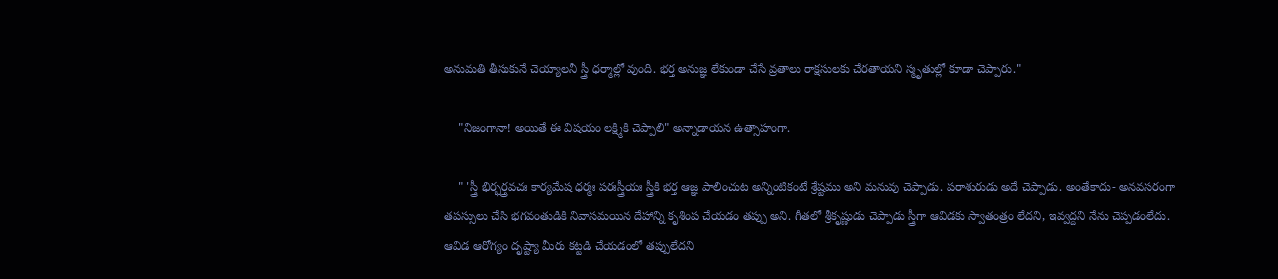అనుమతి తీసుకునే చెయ్యాలనీ స్త్రీ ధర్మాల్లో వుంది. భర్త అనుజ్ఞ లేకుండా చేసే వ్రతాలు రాక్షసులకు చేరతాయని స్మృతుల్లో కూడా చెప్పారు."

    "నిజంగానా! అయితే ఈ విషయం లక్ష్మికి చెప్పాలి" అన్నాడాయన ఉత్సాహంగా.

    " 'స్త్రీ భిర్భర్త్రవచః కార్యమేష ధర్మః పరఃస్త్రీయః స్త్రీకి భర్త ఆజ్ఞ పాలించుట అన్నింటికంటే శ్రేష్టము అని మనువు చెప్పాడు. పరాశురుడు అదే చెప్పాడు. అంతేకాదు- అనవసరంగా తపస్సులు చేసి భగవంతుడికి నివాసమయిన దేహాన్ని కృశింప చేయడం తప్పు అని. గీతలో శ్రీకృష్ణుడు చెప్పాడు స్త్రీగా ఆవిడకు స్వాతంత్రం లేదని, ఇవ్వద్దని నేను చెప్పడంలేదు. ఆవిడ ఆరోగ్యం దృష్ట్యా మీరు కట్టడి చేయడంలో తప్పులేదని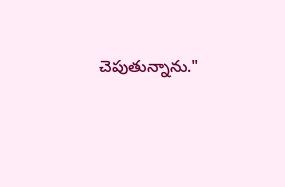చెపుతున్నాను."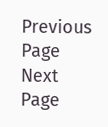Previous Page Next Page